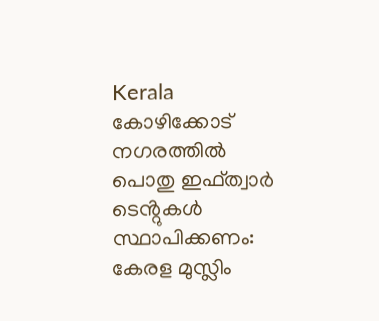Kerala
കോഴിക്കോട് നഗരത്തിൽ പൊതു ഇഫ്ത്വാർ ടെൻ്റുകൾ സ്ഥാപിക്കണം: കേരള മുസ്ലിം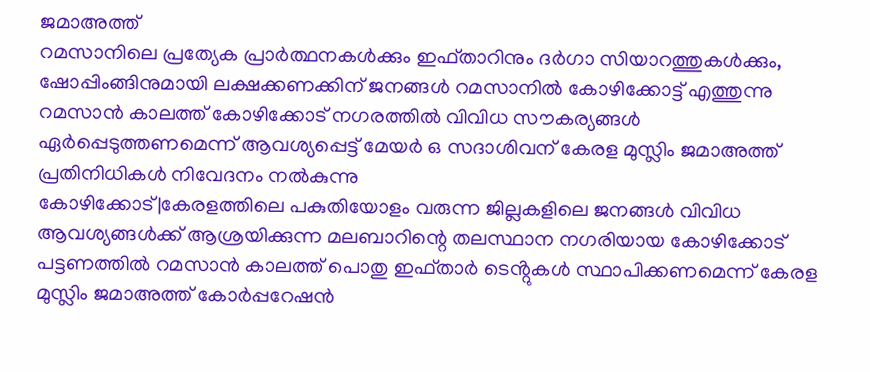ജമാഅത്ത്
റമസാനിലെ പ്രത്യേക പ്രാർത്ഥനകൾക്കും ഇഫ്താറിനും ദർഗാ സിയാറത്തുകൾക്കും, ഷോപ്പിംങ്ങിനുമായി ലക്ഷക്കണക്കിന് ജനങ്ങൾ റമസാനിൽ കോഴിക്കോട്ട് എത്തുന്നു
റമസാൻ കാലത്ത് കോഴിക്കോട് നഗരത്തിൽ വിവിധ സൗകര്യങ്ങൾ ഏർപ്പെടുത്തണമെന്ന് ആവശ്യപ്പെട്ട് മേയർ ഒ സദാശിവന് കേരള മുസ്ലിം ജമാഅത്ത് പ്രതിനിധികൾ നിവേദനം നൽകുന്നു
കോഴിക്കോട്|കേരളത്തിലെ പകുതിയോളം വരുന്ന ജില്ലകളിലെ ജനങ്ങൾ വിവിധ ആവശ്യങ്ങൾക്ക് ആശ്രയിക്കുന്ന മലബാറിന്റെ തലസ്ഥാന നഗരിയായ കോഴിക്കോട് പട്ടണത്തിൽ റമസാൻ കാലത്ത് പൊതു ഇഫ്താർ ടെൻ്റുകൾ സ്ഥാപിക്കണമെന്ന് കേരള മുസ്ലിം ജമാഅത്ത് കോർപ്പറേഷൻ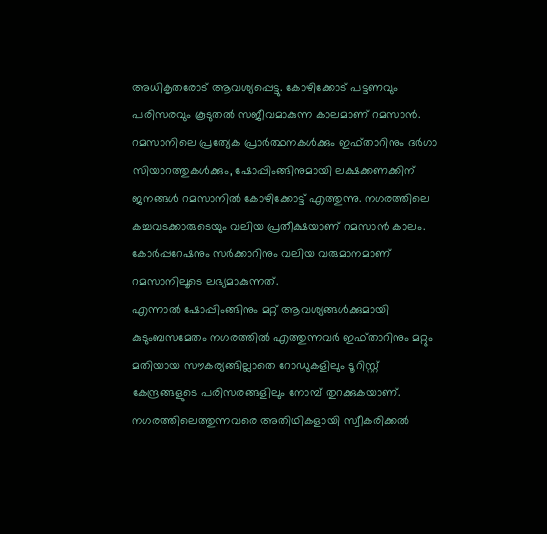അധികൃതരോട് ആവശ്യപ്പെട്ടു. കോഴിക്കോട് പട്ടണവും പരിസരവും കൂടുതൽ സജീവമാകുന്ന കാലമാണ് റമസാൻ. റമസാനിലെ പ്രത്യേക പ്രാർത്ഥനകൾക്കും ഇഫ്താറിനും ദർഗാ സിയാറത്തുകൾക്കും, ഷോപ്പിംങ്ങിനുമായി ലക്ഷക്കണക്കിന് ജനങ്ങൾ റമസാനിൽ കോഴിക്കോട്ട് എത്തുന്നു. നഗരത്തിലെ കച്ചവടക്കാരുടെയും വലിയ പ്രതീക്ഷയാണ് റമസാൻ കാലം.
കോർപ്പറേഷനും സർക്കാറിനും വലിയ വരുമാനമാണ് റമസാനിലൂടെ ലഭ്യമാകുന്നത്.
എന്നാൽ ഷോപ്പിംങ്ങിനും മറ്റ് ആവശ്യങ്ങൾക്കുമായി കുടുംബസമേതം നഗരത്തിൽ എത്തുന്നവർ ഇഫ്താറിനും മറ്റും മതിയായ സൗകര്യങ്ങില്ലാതെ റോഡുകളിലും ടൂറിസ്റ്റ് കേന്ദ്രങ്ങളുടെ പരിസരങ്ങളിലും നോമ്പ് തുറക്കുകയാണ്. നഗരത്തിലെത്തുന്നവരെ അതിഥികളായി സ്വീകരിക്കൽ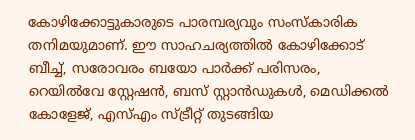കോഴിക്കോട്ടുകാരുടെ പാരമ്പര്യവും സംസ്കാരിക തനിമയുമാണ്. ഈ സാഹചര്യത്തിൽ കോഴിക്കോട് ബീച്ച്, സരോവരം ബയോ പാർക്ക് പരിസരം, റെയിൽവേ സ്റ്റേഷൻ, ബസ് സ്റ്റാൻഡുകൾ, മെഡിക്കൽ കോളേജ്, എസ്എം സ്ട്രീറ്റ് തുടങ്ങിയ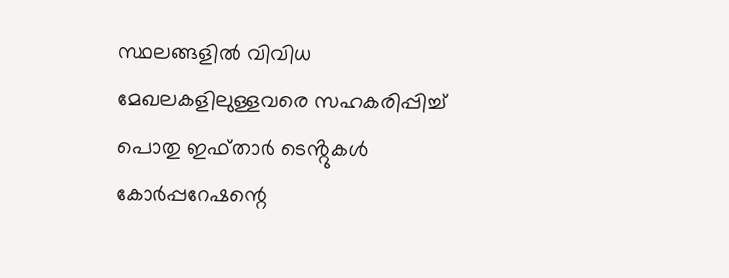സ്ഥലങ്ങളിൽ വിവിധ മേഖലകളിലുള്ളവരെ സഹകരിപ്പിച്ച് പൊതു ഇഫ്താർ ടെൻ്റുകൾ കോർപ്പറേഷന്റെ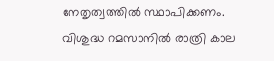നേതൃത്വത്തിൽ സ്ഥാപിക്കണം.
വിശുദ്ധ റമസാനിൽ രാത്രി കാല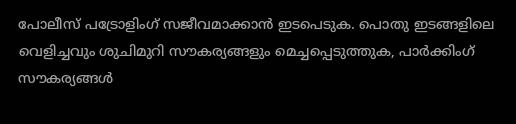പോലീസ് പട്രോളിംഗ് സജീവമാക്കാൻ ഇടപെടുക. പൊതു ഇടങ്ങളിലെ വെളിച്ചവും ശുചിമുറി സൗകര്യങ്ങളും മെച്ചപ്പെടുത്തുക, പാർക്കിംഗ് സൗകര്യങ്ങൾ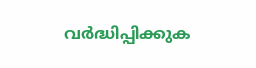വർദ്ധിപ്പിക്കുക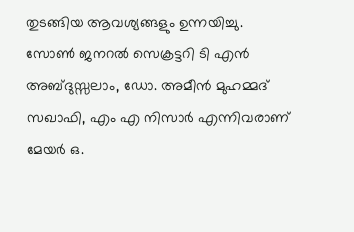തുടങ്ങിയ ആവശ്യങ്ങളും ഉന്നയിച്ചു. സോൺ ജനറൽ സെക്രട്ടറി ടി എൻ അബ്ദുസ്സലാം, ഡോ. അമീൻ മുഹമ്മദ് സഖാഫി, എം എ നിസാർ എന്നിവരാണ് മേയർ ഒ.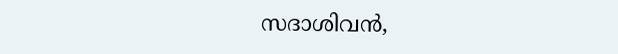സദാശിവൻ,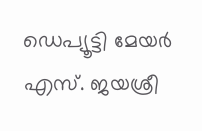ഡെപ്യൂട്ടി മേയർ എസ്. ജയശ്രീ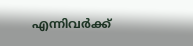എന്നിവർക്ക്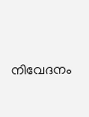നിവേദനം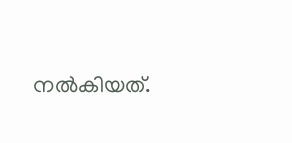നൽകിയത്.